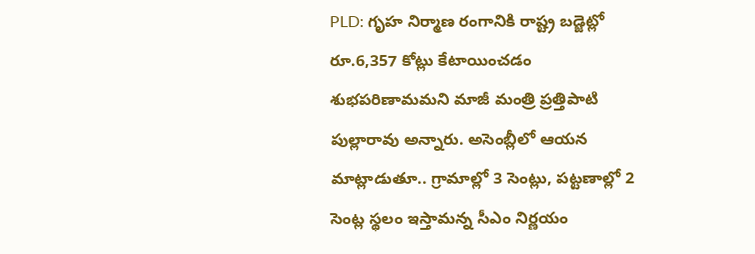PLD: గృహ నిర్మాణ రంగానికి రాష్ట్ర బడ్జెట్లో రూ.6,357 కోట్లు కేటాయించడం శుభపరిణామమని మాజీ మంత్రి ప్రత్తిపాటి పుల్లారావు అన్నారు. అసెంబ్లీలో ఆయన మాట్లాడుతూ.. గ్రామాల్లో 3 సెంట్లు, పట్టణాల్లో 2 సెంట్ల స్థలం ఇస్తామన్న సీఎం నిర్ణయం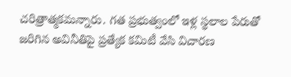చరిత్రాత్మకమన్నారు. గత ప్రభుత్వంలో ఇళ్ల స్థలాల పేరుతో జరిగిన అవినీతిపై ప్రత్యేక కమిటీ వేసి విచారణ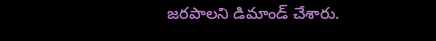జరపాలని డిమాండ్ చేశారు.